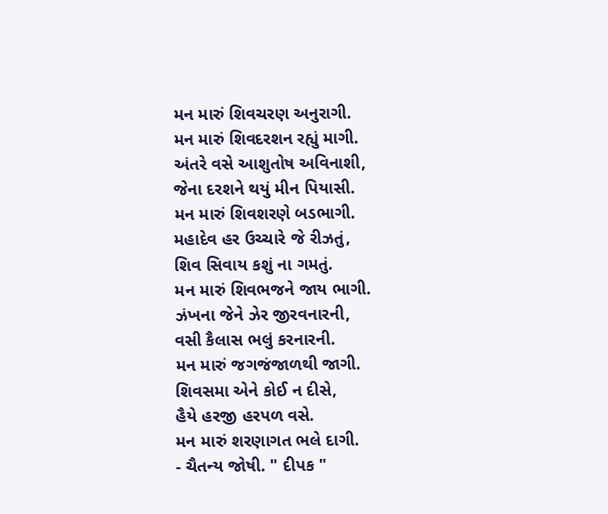મન મારું શિવચરણ અનુરાગી.
મન મારું શિવદરશન રહ્યું માગી.
અંતરે વસે આશુતોષ અવિનાશી,
જેના દરશને થયું મીન પિયાસી.
મન મારું શિવશરણે બડભાગી.
મહાદેવ હર ઉચ્ચારે જે રીઝતું,
શિવ સિવાય કશું ના ગમતું.
મન મારું શિવભજને જાય ભાગી.
ઝંખના જેને ઝેર જીરવનારની,
વસી કૈલાસ ભલું કરનારની.
મન મારું જગજંજાળથી જાગી.
શિવસમા એને કોઈ ન દીસે,
હૈયે હરજી હરપળ વસે.
મન મારું શરણાગત ભલે દાગી.
- ચૈતન્ય જોષી. " દીપક "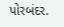પોરબંદર.